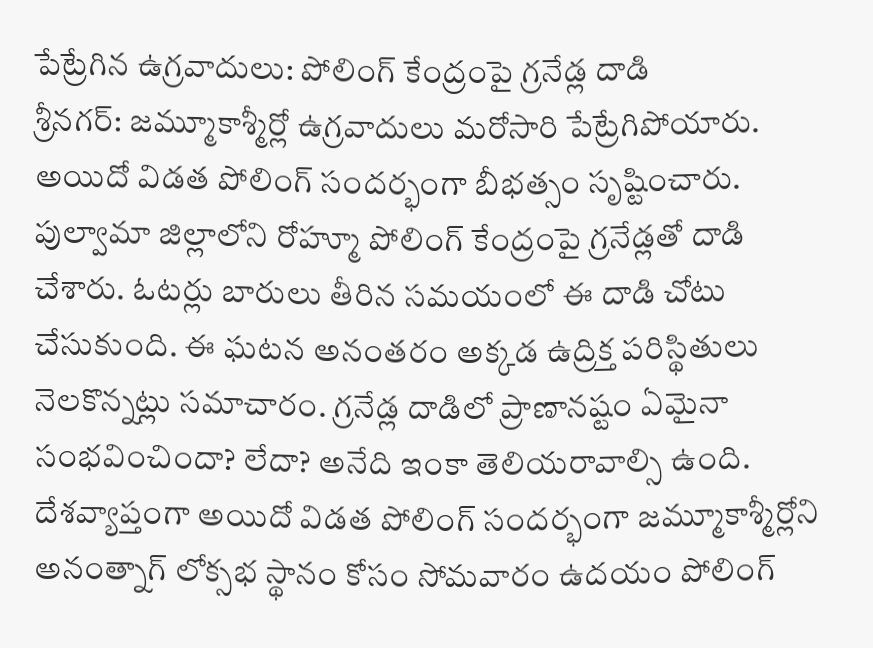పేట్రేగిన ఉగ్రవాదులు: పోలింగ్ కేంద్రంపై గ్రనేడ్ల దాడి
శ్రీనగర్: జమ్మూకాశ్మీర్లో ఉగ్రవాదులు మరోసారి పేట్రేగిపోయారు. అయిదో విడత పోలింగ్ సందర్భంగా బీభత్సం సృష్టించారు. పుల్వామా జిల్లాలోని రోహ్మూ పోలింగ్ కేంద్రంపై గ్రనేడ్లతో దాడి చేశారు. ఓటర్లు బారులు తీరిన సమయంలో ఈ దాడి చోటు చేసుకుంది. ఈ ఘటన అనంతరం అక్కడ ఉద్రిక్త పరిస్థితులు నెలకొన్నట్లు సమాచారం. గ్రనేడ్ల దాడిలో ప్రాణానష్టం ఏమైనా సంభవించిందా? లేదా? అనేది ఇంకా తెలియరావాల్సి ఉంది.
దేశవ్యాప్తంగా అయిదో విడత పోలింగ్ సందర్భంగా జమ్మూకాశ్మీర్లోని అనంత్నాగ్ లోక్సభ స్థానం కోసం సోమవారం ఉదయం పోలింగ్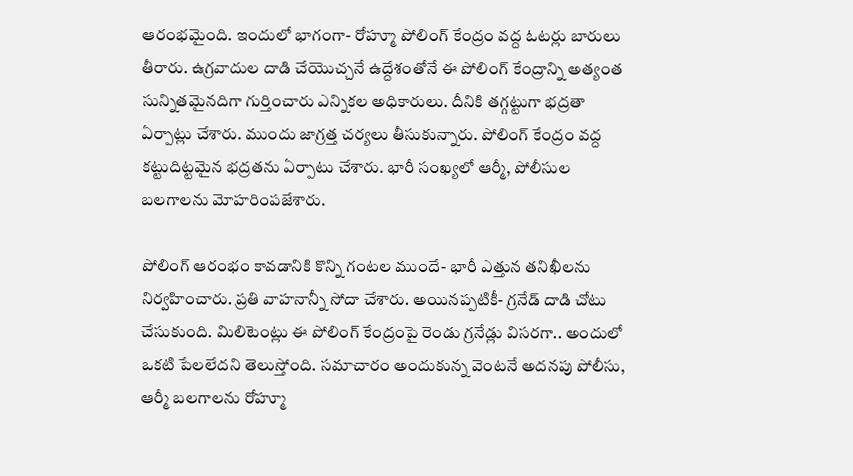ఆరంభమైంది. ఇందులో భాగంగా- రోహ్మూ పోలింగ్ కేంద్రం వద్ద ఓటర్లు బారులు తీరారు. ఉగ్రవాదుల దాడి చేయొచ్చనే ఉద్దేశంతోనే ఈ పోలింగ్ కేంద్రాన్ని అత్యంత సున్నితమైనదిగా గుర్తించారు ఎన్నికల అధికారులు. దీనికి తగ్గట్టుగా భద్రతా ఏర్పాట్లు చేశారు. ముందు జాగ్రత్త చర్యలు తీసుకున్నారు. పోలింగ్ కేంద్రం వద్ద కట్టుదిట్టమైన భద్రతను ఏర్పాటు చేశారు. భారీ సంఖ్యలో ఆర్మీ, పోలీసుల బలగాలను మోహరింపజేశారు.

పోలింగ్ ఆరంభం కావడానికి కొన్ని గంటల ముందే- భారీ ఎత్తున తనిఖీలను నిర్వహించారు. ప్రతి వాహనాన్నీ సోదా చేశారు. అయినప్పటికీ- గ్రనేడ్ దాడి చోటు చేసుకుంది. మిలిటెంట్లు ఈ పోలింగ్ కేంద్రంపై రెండు గ్రనేడ్లు విసరగా.. అందులో ఒకటి పేలలేదని తెలుస్తోంది. సమాచారం అందుకున్న వెంటనే అదనపు పోలీసు, ఆర్మీ బలగాలను రోహ్మూ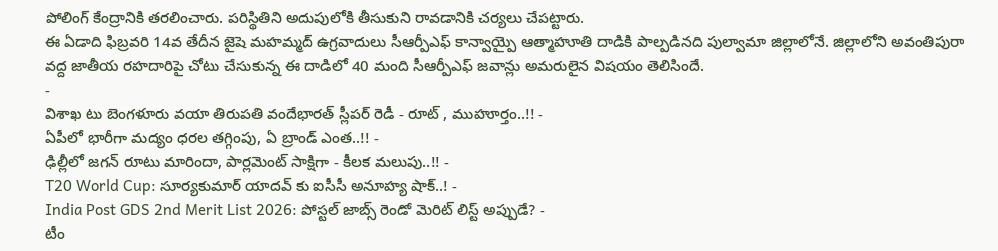పోలింగ్ కేంద్రానికి తరలించారు. పరిస్థితిని అదుపులోకి తీసుకుని రావడానికి చర్యలు చేపట్టారు.
ఈ ఏడాది ఫిబ్రవరి 14వ తేదీన జైషె మహమ్మద్ ఉగ్రవాదులు సీఆర్పీఎఫ్ కాన్వాయ్పై ఆత్మాహూతి దాడికి పాల్పడినది పుల్వామా జిల్లాలోనే. జిల్లాలోని అవంతిపురా వద్ద జాతీయ రహదారిపై చోటు చేసుకున్న ఈ దాడిలో 40 మంది సీఆర్పీఎఫ్ జవాన్లు అమరులైన విషయం తెలిసిందే.
-
విశాఖ టు బెంగళూరు వయా తిరుపతి వందేభారత్ స్లీపర్ రెడీ - రూట్ , ముహూర్తం..!! -
ఏపీలో భారీగా మద్యం ధరల తగ్గింపు, ఏ బ్రాండ్ ఎంత..!! -
ఢిల్లీలో జగన్ రూటు మారిందా, పార్లమెంట్ సాక్షిగా - కీలక మలుపు..!! -
T20 World Cup: సూర్యకుమార్ యాదవ్ కు ఐసీసీ అనూహ్య షాక్..! -
India Post GDS 2nd Merit List 2026: పోస్టల్ జాబ్స్ రెండో మెరిట్ లిస్ట్ అప్పుడే? -
టీం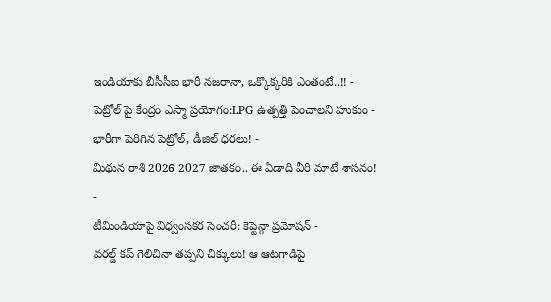ఇండియాకు బీసీసీఐ భారీ నజరానా, ఒక్కొక్కరికి ఎంతంటే..!! -
పెట్రోల్ పై కేంద్రం ఎస్మా ప్రయోగం:LPG ఉత్పత్తి పెంచాలని హుకుం -
భారీగా పెరిగిన పెట్రోల్, డీజిల్ ధరలు! -
మిథున రాశి 2026 2027 జాతకం.. ఈ ఏడాది వీరి మాటే శాసనం! -
టీమిండియాపై విధ్వంసకర సెంచరీ: కెప్టెన్గా ప్రమోషన్ -
వరల్డ్ కప్ గెలిచినా తప్పని చిక్కులు! ఆ ఆటగాడిపై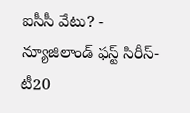ఐసీసీ వేటు? -
న్యూజిలాండ్ ఫస్ట్ సిరీస్- టీ20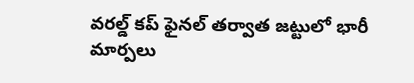వరల్డ్ కప్ ఫైనల్ తర్వాత జట్టులో భారీ మార్పలు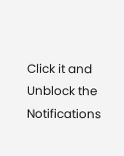Click it and Unblock the Notifications